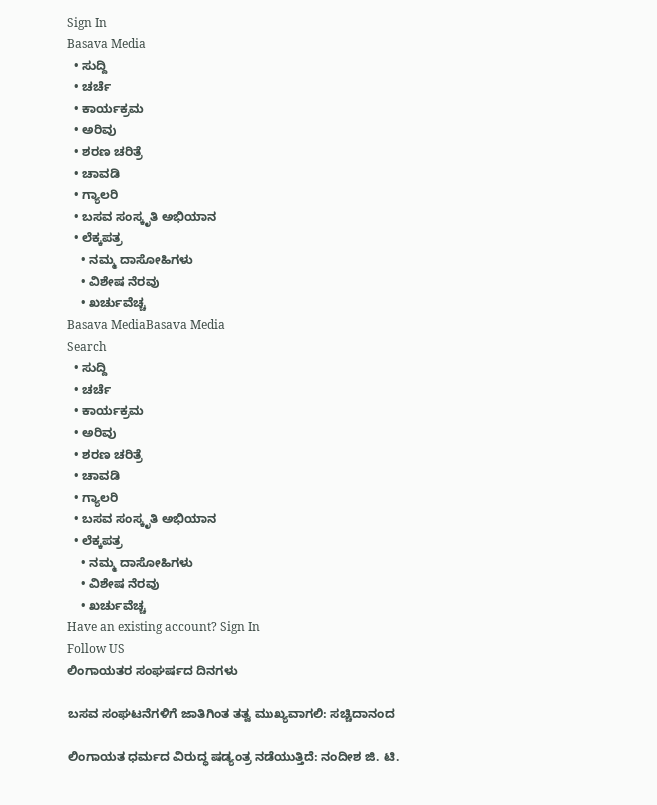Sign In
Basava Media
  • ಸುದ್ದಿ
  • ಚರ್ಚೆ
  • ಕಾರ್ಯಕ್ರಮ
  • ಅರಿವು
  • ಶರಣ ಚರಿತ್ರೆ
  • ಚಾವಡಿ
  • ಗ್ಯಾಲರಿ
  • ಬಸವ ಸಂಸ್ಕೃತಿ ಅಭಿಯಾನ
  • ಲೆಕ್ಕಪತ್ರ
    • ನಮ್ಮ ದಾಸೋಹಿಗಳು
    • ವಿಶೇಷ ನೆರವು
    • ಖರ್ಚುವೆಚ್ಚ
Basava MediaBasava Media
Search
  • ಸುದ್ದಿ
  • ಚರ್ಚೆ
  • ಕಾರ್ಯಕ್ರಮ
  • ಅರಿವು
  • ಶರಣ ಚರಿತ್ರೆ
  • ಚಾವಡಿ
  • ಗ್ಯಾಲರಿ
  • ಬಸವ ಸಂಸ್ಕೃತಿ ಅಭಿಯಾನ
  • ಲೆಕ್ಕಪತ್ರ
    • ನಮ್ಮ ದಾಸೋಹಿಗಳು
    • ವಿಶೇಷ ನೆರವು
    • ಖರ್ಚುವೆಚ್ಚ
Have an existing account? Sign In
Follow US
ಲಿಂಗಾಯತರ ಸಂಘರ್ಷದ ದಿನಗಳು

ಬಸವ ಸಂಘಟನೆಗಳಿಗೆ ಜಾತಿಗಿಂತ ತತ್ವ ಮುಖ್ಯವಾಗಲಿ: ಸಚ್ಚಿದಾನಂದ

ಲಿಂಗಾಯತ ಧರ್ಮದ ವಿರುದ್ಧ ಷಡ್ಯಂತ್ರ ನಡೆಯುತ್ತಿದೆ: ನಂದೀಶ ಜಿ. ಟಿ.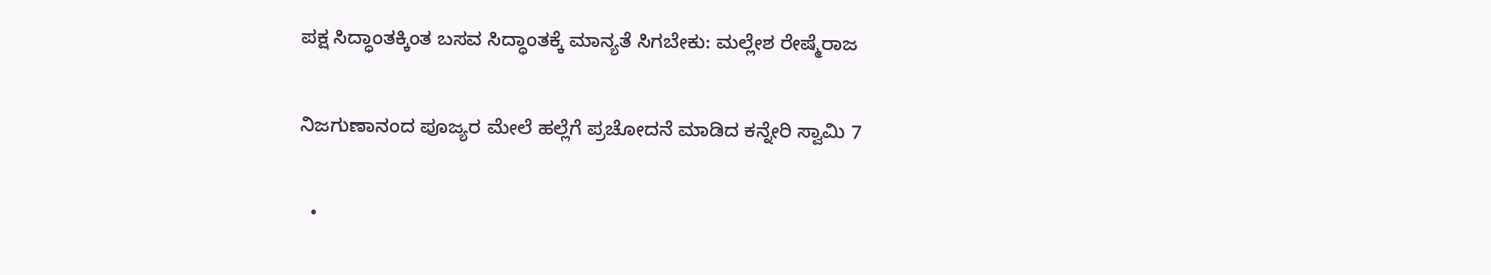ಪಕ್ಷ ಸಿದ್ಧಾಂತಕ್ಕಿಂತ ಬಸವ ಸಿದ್ಧಾಂತಕ್ಕೆ ಮಾನ್ಯತೆ ಸಿಗಬೇಕು: ಮಲ್ಲೇಶ ರೇಷ್ಮೆರಾಜ

ನಿಜಗುಣಾನಂದ ಪೂಜ್ಯರ ಮೇಲೆ ಹಲ್ಲೆಗೆ ಪ್ರಚೋದನೆ ಮಾಡಿದ ಕನ್ನೇರಿ ಸ್ವಾಮಿ 7

  •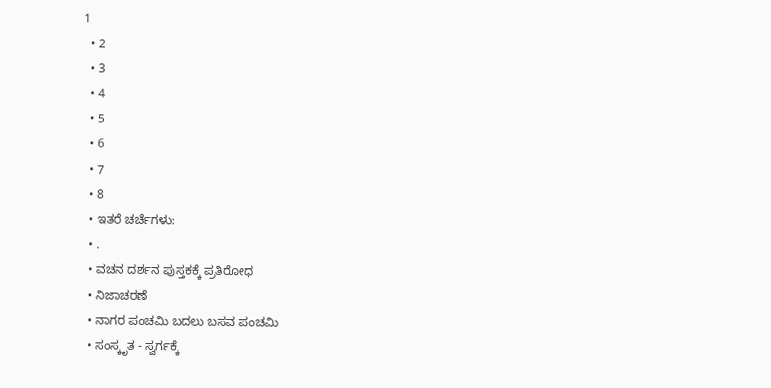1
  • 2
  • 3
  • 4
  • 5
  • 6
  • 7
  • 8
  • ಇತರೆ ಚರ್ಚೆಗಳು:
  • .
  • ವಚನ ದರ್ಶನ ಪುಸ್ತಕಕ್ಕೆ ಪ್ರತಿರೋಧ
  • ನಿಜಾಚರಣೆ
  • ನಾಗರ ಪಂಚಮಿ ಬದಲು ಬಸವ ಪಂಚಮಿ
  • ಸಂಸ್ಕೃತ - ಸ್ವರ್ಗಕ್ಕೆ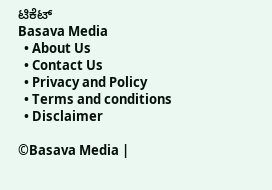ಟಿಕೆಟ್
Basava Media
  • About Us
  • Contact Us
  • Privacy and Policy
  • Terms and conditions
  • Disclaimer

©Basava Media |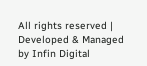All rights reserved | Developed & Managed by Infin Digital